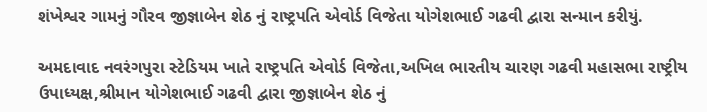શંખેશ્વર ગામનું ગૌરવ જીજ્ઞાબેન શેઠ નું રાષ્ટ્રપતિ એવોર્ડ વિજેતા યોગેશભાઈ ગઢવી દ્વારા સન્માન કરીયું.

અમદાવાદ નવરંગપુરા સ્ટેડિયમ ખાતે રાષ્ટ્રપતિ એવોર્ડ વિજેતા,અખિલ ભારતીય ચારણ ગઢવી મહાસભા રાષ્ટ્રીય ઉપાધ્યક્ષ,શ્રીમાન યોગેશભાઈ ગઢવી દ્વારા જીજ્ઞાબેન શેઠ નું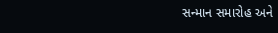સન્માન સમારોહ અને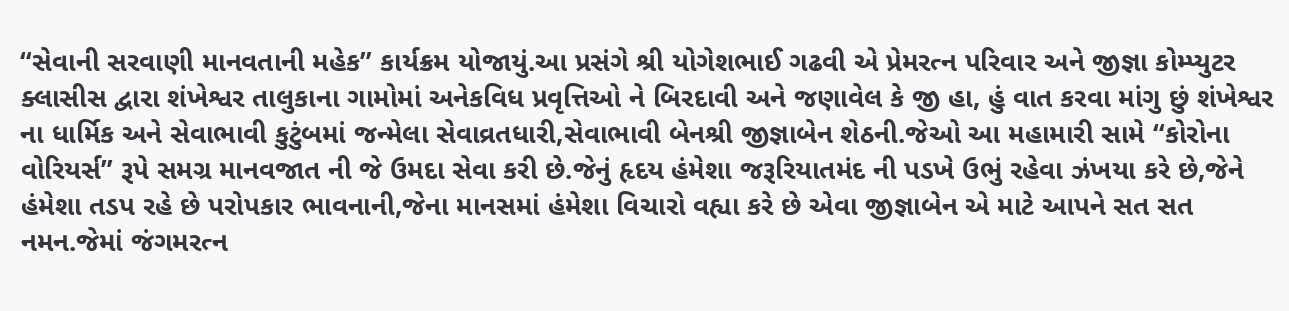“સેવાની સરવાણી માનવતાની મહેક” કાર્યક્રમ યોજાયું.આ પ્રસંગે શ્રી યોગેશભાઈ ગઢવી એ પ્રેમરત્ન પરિવાર અને જીજ્ઞા કોમ્પ્યુટર ક્લાસીસ દ્વારા શંખેશ્વર તાલુકાના ગામોમાં અનેકવિધ પ્રવૃત્તિઓ ને બિરદાવી અને જણાવેલ કે જી હા, હું વાત કરવા માંગુ છું શંખેશ્વર ના ધાર્મિક અને સેવાભાવી કુટુંબમાં જન્મેલા સેવાવ્રતધારી,સેવાભાવી બેનશ્રી જીજ્ઞાબેન શેઠની.જેઓ આ મહામારી સામે “કોરોના વોરિયર્સ” રૂપે સમગ્ર માનવજાત ની જે ઉમદા સેવા કરી છે.જેનું હૃદય હંમેશા જરૂરિયાતમંદ ની પડખે ઉભું રહેવા ઝંખયા કરે છે,જેને હંમેશા તડપ રહે છે પરોપકાર ભાવનાની,જેના માનસમાં હંમેશા વિચારો વહ્યા કરે છે એવા જીજ્ઞાબેન એ માટે આપને સત સત નમન.જેમાં જંગમરત્ન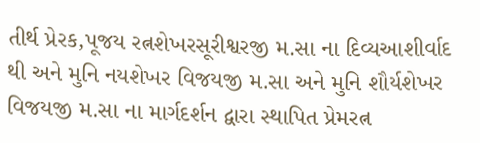તીર્થ પ્રેરક,પૂજય રત્નશેખરસૂરીશ્વરજી મ.સા ના દિવ્યઆશીર્વાદ થી અને મુનિ નયશેખર વિજયજી મ.સા અને મુનિ શૌર્યશેખર વિજયજી મ.સા ના માર્ગદર્શન દ્વારા સ્થાપિત પ્રેમરત્ન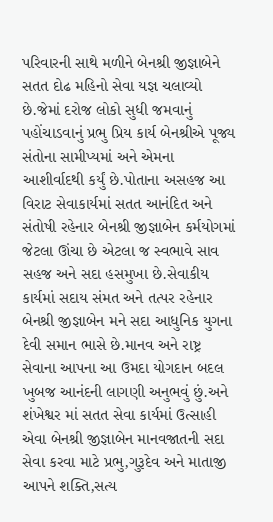પરિવારની સાથે મળીને બેનશ્રી જીજ્ઞાબેને સતત દોઢ મહિનો સેવા યજ્ઞ ચલાવ્યો છે.જેમાં દરોજ લોકો સુધી જમવાનું પહોંચાડવાનું પ્રભુ પ્રિય કાર્ય બેનશ્રીએ પૂજ્ય સંતોના સામીપ્યમાં અને એમના આશીર્વાદથી કર્યું છે.પોતાના અસહજ આ વિરાટ સેવાકાર્યમાં સતત આનંદિત અને સંતોષી રહેનાર બેનશ્રી જીજ્ઞાબેન કર્મયોગમાં જેટલા ઊંચા છે એટલા જ સ્વભાવે સાવ સહજ અને સદા હસમુખા છે.સેવાકીય કાર્યમાં સદાય સંમત અને તત્પર રહેનાર બેનશ્રી જીજ્ઞાબેન મને સદા આધુનિક યુગના દેવી સમાન ભાસે છે.માનવ અને રાષ્ટ્ર સેવાના આપના આ ઉમદા યોગદાન બદલ ખુબજ આનંદની લાગણી અનુભવું છું.અને શંખેશ્વર માં સતત સેવા કાર્યમાં ઉત્સાહી એવા બેનશ્રી જીજ્ઞાબેન માનવજાતની સદા સેવા કરવા માટે પ્રભુ,ગુરૂદેવ અને માતાજી આપને શક્તિ,સત્ય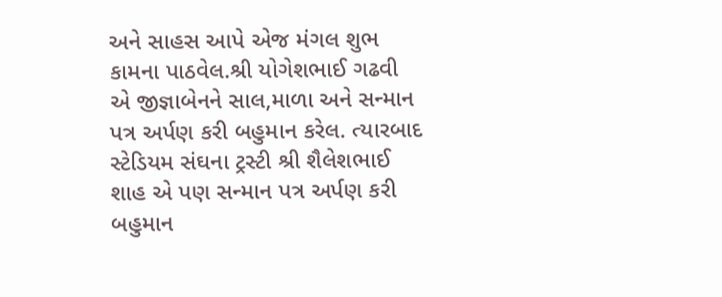અને સાહસ આપે એજ મંગલ શુભ કામના પાઠવેલ.શ્રી યોગેશભાઈ ગઢવી એ જીજ્ઞાબેનને સાલ,માળા અને સન્માન પત્ર અર્પણ કરી બહુમાન કરેલ. ત્યારબાદ સ્ટેડિયમ સંઘના ટ્રસ્ટી શ્રી શૈલેશભાઈ શાહ એ પણ સન્માન પત્ર અર્પણ કરી બહુમાન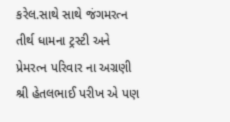કરેલ.સાથે સાથે જંગમરત્ન તીર્થ ધામના ટ્રસ્ટી અને પ્રેમરત્ન પરિવાર ના અગ્રણી શ્રી હેતલભાઈ પરીખ એ પણ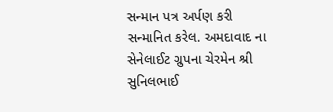સન્માન પત્ર અર્પણ કરી સન્માનિત કરેલ. અમદાવાદ ના સેનેલાઈટ ગ્રુપના ચેરમેન શ્રી સુનિલભાઈ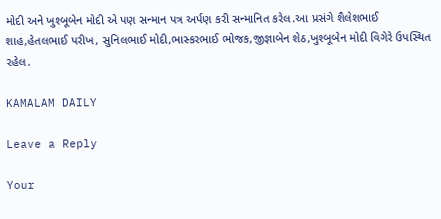મોદી અને ખુશ્બૂબેન મોદી એ પણ સન્માન પત્ર અર્પણ કરી સન્માનિત કરેલ.આ પ્રસંગે શૈલેશભાઈ શાહ,હેતલભાઈ પરીખ, સુનિલભાઈ મોદી,ભાસ્કરભાઈ ભોજક,જીજ્ઞાબેન શેઠ,ખુશ્બૂબેન મોદી વિગેરે ઉપસ્થિત રહેલ.

KAMALAM DAILY

Leave a Reply

Your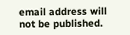email address will not be published.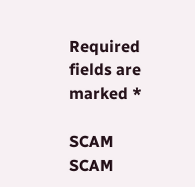Required fields are marked *

SCAM SCAM